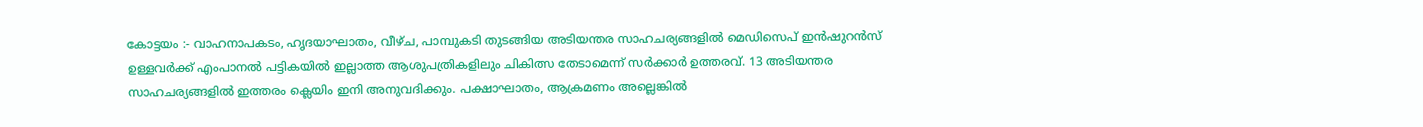കോട്ടയം :- വാഹനാപകടം, ഹൃദയാഘാതം, വീഴ്ച, പാമ്പുകടി തുടങ്ങിയ അടിയന്തര സാഹചര്യങ്ങളിൽ മെഡിസെപ് ഇൻഷുറൻസ് ഉള്ളവർക്ക് എംപാനൽ പട്ടികയിൽ ഇല്ലാത്ത ആശുപത്രികളിലും ചികിത്സ തേടാമെന്ന് സർക്കാർ ഉത്തരവ്. 13 അടിയന്തര സാഹചര്യങ്ങളിൽ ഇത്തരം ക്ലെയിം ഇനി അനുവദിക്കും. പക്ഷാഘാതം, ആക്രമണം അല്ലെങ്കിൽ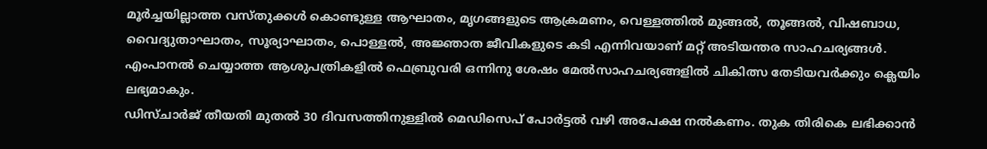മൂർച്ചയില്ലാത്ത വസ്തുക്കൾ കൊണ്ടുള്ള ആഘാതം, മൃഗങ്ങളുടെ ആക്രമണം, വെള്ളത്തിൽ മുങ്ങൽ, തൂങ്ങൽ, വിഷബാധ, വൈദ്യുതാഘാതം, സൂര്യാഘാതം, പൊള്ളൽ, അജ്ഞാത ജീവികളുടെ കടി എന്നിവയാണ് മറ്റ് അടിയന്തര സാഹചര്യങ്ങൾ. എംപാനൽ ചെയ്യാത്ത ആശുപത്രികളിൽ ഫെബ്രുവരി ഒന്നിനു ശേഷം മേൽസാഹചര്യങ്ങളിൽ ചികിത്സ തേടിയവർക്കും ക്ലെയിം ലഭ്യമാകും.
ഡിസ്ചാർജ് തീയതി മുതൽ 30 ദിവസത്തിനുള്ളിൽ മെഡിസെപ് പോർട്ടൽ വഴി അപേക്ഷ നൽകണം. തുക തിരികെ ലഭിക്കാൻ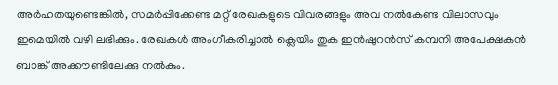അർഹതയുണ്ടെങ്കിൽ, സമർപ്പിക്കേണ്ട മറ്റ് രേഖകളുടെ വിവരങ്ങളും അവ നൽകേണ്ട വിലാസവും ഇമെയിൽ വഴി ലഭിക്കും. രേഖകൾ അംഗീകരിച്ചാൽ ക്ലെയിം തുക ഇൻഷുറൻസ് കമ്പനി അപേക്ഷകൻ ബാങ്ക് അക്കൗണ്ടിലേക്കു നൽകും.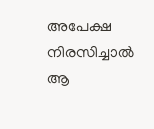അപേക്ഷ നിരസിച്ചാൽ ആ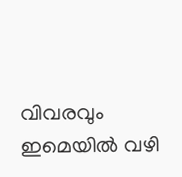വിവരവും ഇമെയിൽ വഴി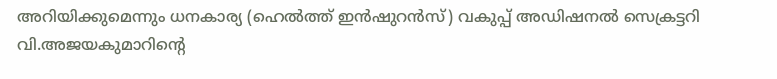അറിയിക്കുമെന്നും ധനകാര്യ (ഹെൽത്ത് ഇൻഷുറൻസ്) വകുപ്പ് അഡിഷനൽ സെക്രട്ടറി വി.അജയകുമാറിന്റെ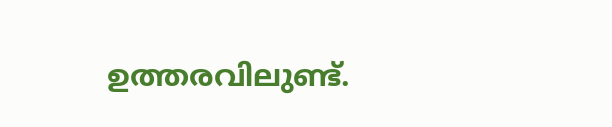ഉത്തരവിലുണ്ട്.